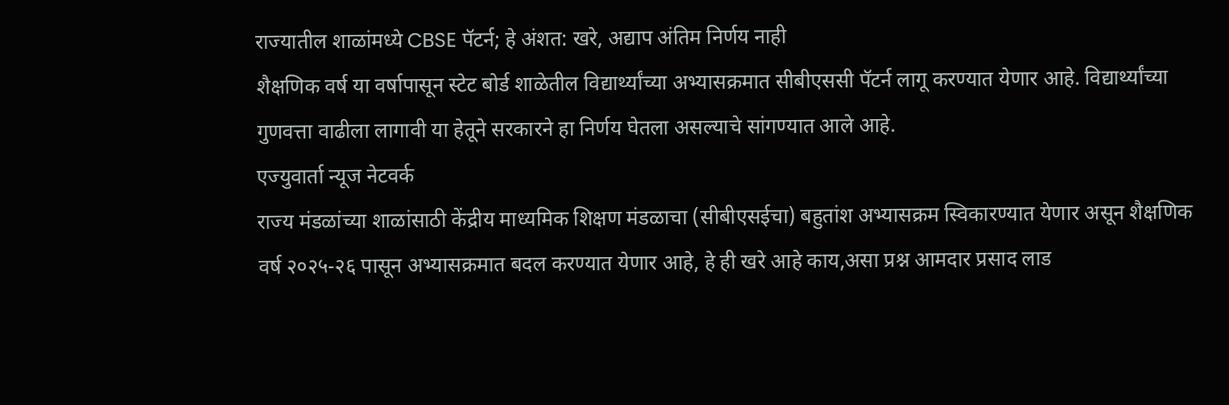राज्यातील शाळांमध्ये CBSE पॅटर्न; हे अंशत: खरे, अद्याप अंतिम निर्णय नाही
शैक्षणिक वर्ष या वर्षापासून स्टेट बोर्ड शाळेतील विद्यार्थ्यांच्या अभ्यासक्रमात सीबीएससी पॅटर्न लागू करण्यात येणार आहे. विद्यार्थ्यांच्या गुणवत्ता वाढीला लागावी या हेतूने सरकारने हा निर्णय घेतला असल्याचे सांगण्यात आले आहे.
एज्युवार्ता न्यूज नेटवर्क
राज्य मंडळांच्या शाळांसाठी केंद्रीय माध्यमिक शिक्षण मंडळाचा (सीबीएसईचा) बहुतांश अभ्यासक्रम स्विकारण्यात येणार असून शैक्षणिक वर्ष २०२५-२६ पासून अभ्यासक्रमात बदल करण्यात येणार आहे, हे ही खरे आहे काय,असा प्रश्न आमदार प्रसाद लाड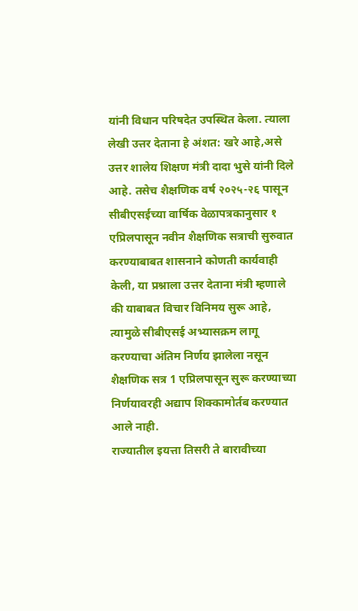यांनी विधान परिषदेत उपस्थित केला. त्याला लेखी उत्तर देताना हे अंशत: खरे आहे,असे उत्तर शालेय शिक्षण मंत्री दादा भुसे यांनी दिले आहे. तसेच शैक्षणिक वर्ष २०२५-२६ पासून सीबीएसईच्या वार्षिक वेळापत्रकानुसार १ एप्रिलपासून नवीन शैक्षणिक सत्राची सुरुवात करण्याबाबत शासनाने कोणती कार्यवाही केली, या प्रश्नाला उत्तर देताना मंत्री म्हणाले की याबाबत विचार विनिमय सुरू आहे, त्यामुळे सीबीएसई अभ्यासक्रम लागू करण्याचा अंतिम निर्णय झालेला नसून शैक्षणिक सत्र 1 एप्रिलपासून सुरू करण्याच्या निर्णयावरही अद्याप शिक्कामोर्तब करण्यात आले नाही.
राज्यातील इयत्ता तिसरी ते बारावीच्या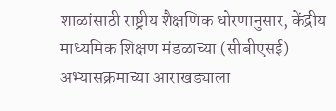शाळांसाठी राष्ट्रीय शैक्षणिक धोरणानुसार, केंद्रीय माध्यमिक शिक्षण मंडळाच्या (सीबीएसई) अभ्यासक्रमाच्या आराखड्याला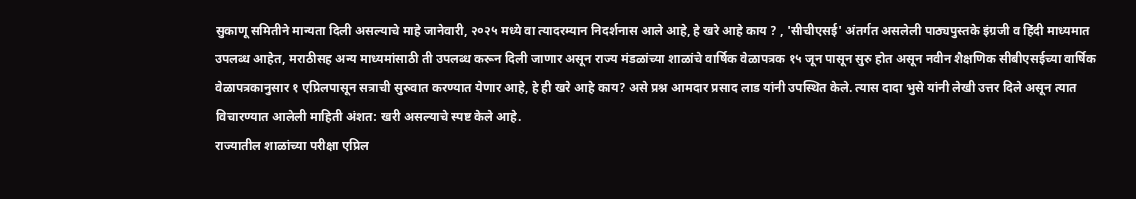सुकाणू समितीने मान्यता दिली असल्याचे माहे जानेवारी, २०२५ मध्ये वा त्यादरम्यान निदर्शनास आले आहे, हे खरे आहे काय ? , 'सीचीएसई' अंतर्गत असलेली पाठ्यपुस्तके इंग्रजी व हिंदी माध्यमात उपलब्ध आहेत, मराठीसह अन्य माध्यमांसाठी ती उपलब्ध करून दिली जाणार असून राज्य मंडळांच्या शाळांचे वार्षिक वेळापत्रक १५ जून पासून सुरु होत असून नवीन शैक्षणिक सीबीएसईच्या वार्षिक वेळापत्रकानुसार १ एप्रिलपासून सत्राची सुरुवात करण्यात येणार आहे, हे ही खरे आहे काय? असे प्रश्न आमदार प्रसाद लाड यांनी उपस्थित केले. त्यास दादा भुसे यांनी लेखी उत्तर दिले असून त्यात विचारण्यात आलेली माहिती अंशत: खरी असल्याचे स्पष्ट केले आहे.
राज्यातील शाळांच्या परीक्षा एप्रिल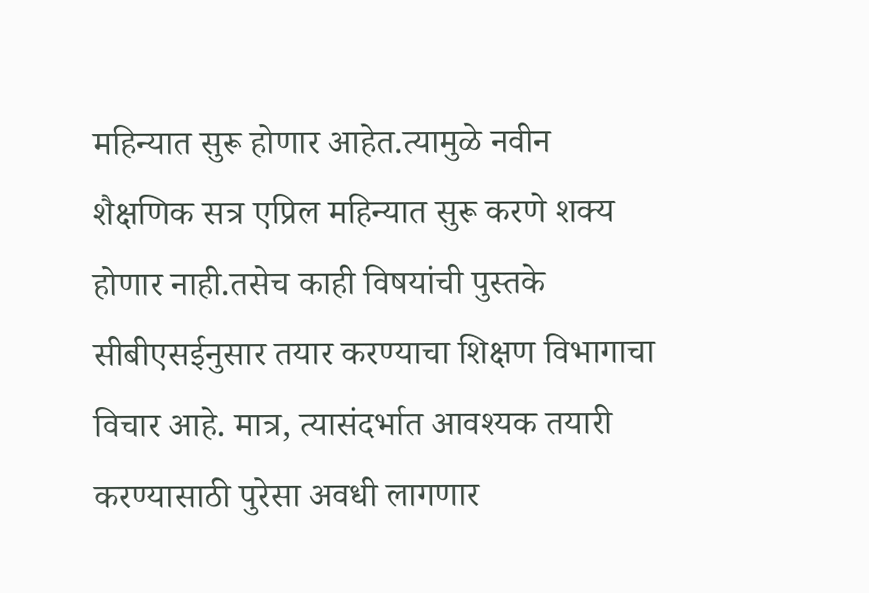महिन्यात सुरू होणार आहेत.त्यामुळे नवीन शैक्षणिक सत्र एप्रिल महिन्यात सुरू करणे शक्य होणार नाही.तसेच काही विषयांची पुस्तके सीबीएसईनुसार तयार करण्याचा शिक्षण विभागाचा विचार आहे. मात्र, त्यासंदर्भात आवश्यक तयारी करण्यासाठी पुरेसा अवधी लागणार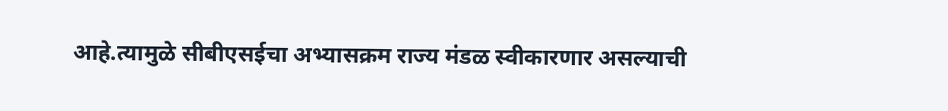आहे.त्यामुळे सीबीएसईचा अभ्यासक्रम राज्य मंडळ स्वीकारणार असल्याची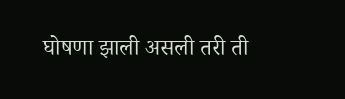घोषणा झाली असली तरी ती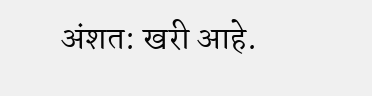अंशत: खरी आहे.